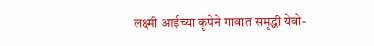लक्ष्मी आईच्या कृपेने गावात समृद्धी येवो-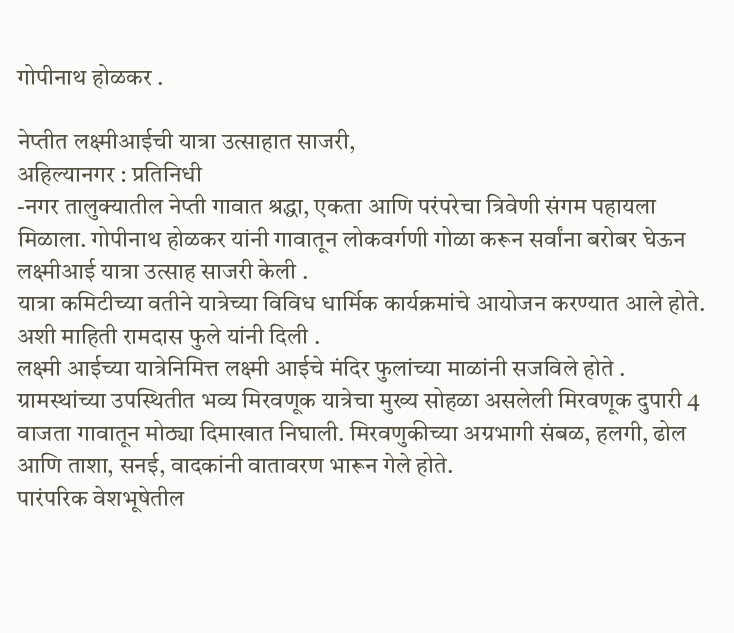गोपीनाथ होळकर .

नेप्तीत लक्ष्मीआईची यात्रा उत्साहात साजरी,
अहिल्यानगर : प्रतिनिधी
-नगर तालुक्यातील नेप्ती गावात श्रद्धा, एकता आणि परंपरेचा त्रिवेणी संगम पहायला मिळाला. गोपीनाथ होळकर यांनी गावातून लोकवर्गणी गोळा करून सर्वांना बरोबर घेऊन लक्ष्मीआई यात्रा उत्साह साजरी केली .
यात्रा कमिटीच्या वतीने यात्रेच्या विविध धार्मिक कार्यक्रमांचे आयोजन करण्यात आले होते. अशी माहिती रामदास फुले यांनी दिली .
लक्ष्मी आईच्या यात्रेनिमित्त लक्ष्मी आईचे मंदिर फुलांच्या माळांनी सजविले होते . ग्रामस्थांच्या उपस्थितीत भव्य मिरवणूक यात्रेचा मुख्य सोहळा असलेली मिरवणूक दुपारी 4 वाजता गावातून मोठ्या दिमाखात निघाली. मिरवणुकीच्या अग्रभागी संबळ, हलगी, ढोल आणि ताशा, सनई, वादकांनी वातावरण भारून गेले होते.
पारंपरिक वेशभूषेतील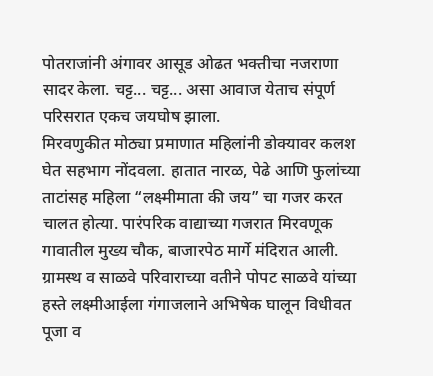पोतराजांनी अंगावर आसूड ओढत भक्तीचा नजराणा सादर केला. चट्ट... चट्ट... असा आवाज येताच संपूर्ण परिसरात एकच जयघोष झाला.
मिरवणुकीत मोठ्या प्रमाणात महिलांनी डोक्यावर कलश घेत सहभाग नोंदवला. हातात नारळ, पेढे आणि फुलांच्या ताटांसह महिला “लक्ष्मीमाता की जय” चा गजर करत चालत होत्या. पारंपरिक वाद्याच्या गजरात मिरवणूक गावातील मुख्य चौक, बाजारपेठ मार्गे मंदिरात आली. ग्रामस्थ व साळवे परिवाराच्या वतीने पोपट साळवे यांच्या हस्ते लक्ष्मीआईला गंगाजलाने अभिषेक घालून विधीवत पूजा व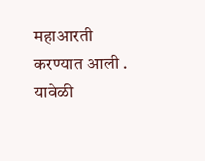महाआरती करण्यात आली . यावेळी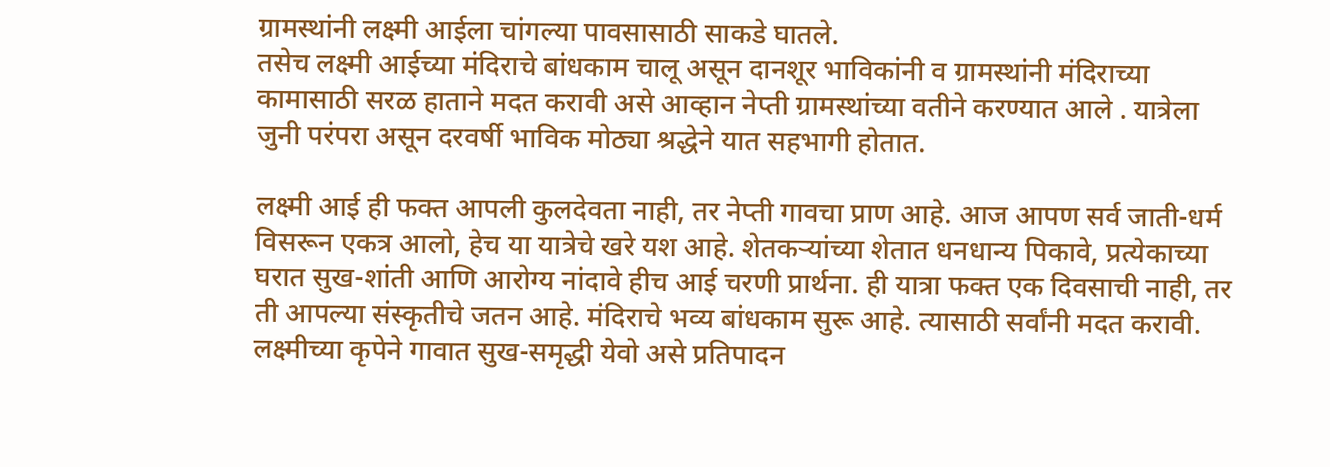ग्रामस्थांनी लक्ष्मी आईला चांगल्या पावसासाठी साकडे घातले.
तसेच लक्ष्मी आईच्या मंदिराचे बांधकाम चालू असून दानशूर भाविकांनी व ग्रामस्थांनी मंदिराच्या कामासाठी सरळ हाताने मदत करावी असे आव्हान नेप्ती ग्रामस्थांच्या वतीने करण्यात आले . यात्रेला जुनी परंपरा असून दरवर्षी भाविक मोठ्या श्रद्धेने यात सहभागी होतात.

लक्ष्मी आई ही फक्त आपली कुलदेवता नाही, तर नेप्ती गावचा प्राण आहे. आज आपण सर्व जाती-धर्म विसरून एकत्र आलो, हेच या यात्रेचे खरे यश आहे. शेतकऱ्यांच्या शेतात धनधान्य पिकावे, प्रत्येकाच्या घरात सुख-शांती आणि आरोग्य नांदावे हीच आई चरणी प्रार्थना. ही यात्रा फक्त एक दिवसाची नाही, तर ती आपल्या संस्कृतीचे जतन आहे. मंदिराचे भव्य बांधकाम सुरू आहे. त्यासाठी सर्वांनी मदत करावी. लक्ष्मीच्या कृपेने गावात सुख-समृद्धी येवो असे प्रतिपादन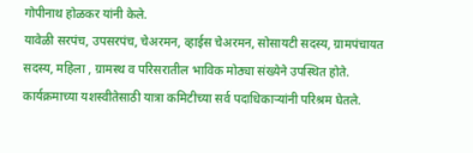गोपीनाथ होळकर यांनी केले.
यावेळी सरपंच, उपसरपंच, चेअरमन, व्हाईस चेअरमन, सोसायटी सदस्य, ग्रामपंचायत सदस्य, महिला , ग्रामस्थ व परिसरातील भाविक मोठ्या संख्येने उपस्थित होते. कार्यक्रमाच्या यशस्वीतेसाठी यात्रा कमिटीच्या सर्व पदाधिकाऱ्यांनी परिश्रम घेतले.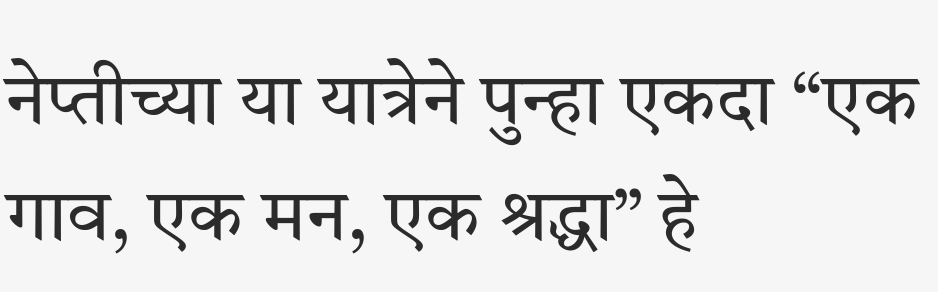नेप्तीच्या या यात्रेने पुन्हा एकदा “एक गाव, एक मन, एक श्रद्धा” हे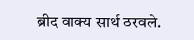ब्रीद वाक्य सार्थ ठरवले.